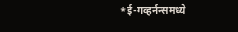*ई-गव्हर्नन्समध्ये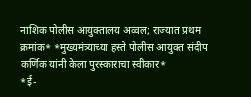नाशिक पोलीस आयुक्तालय अव्वल; राज्यात प्रथम क्रमांक* *मुख्यमंत्र्याच्या हस्ते पोलीस आयुक्त संदीप कर्णिक यांनी केला पुरस्काराचा स्वीकार*
*ई-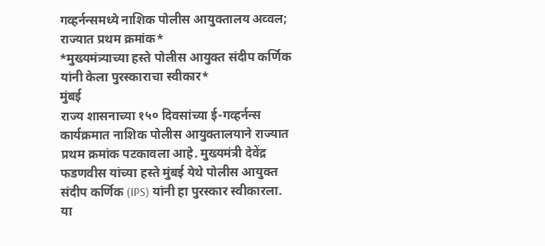गव्हर्नन्समध्ये नाशिक पोलीस आयुक्तालय अव्वल; राज्यात प्रथम क्रमांक*
*मुख्यमंत्र्याच्या हस्ते पोलीस आयुक्त संदीप कर्णिक यांनी केला पुरस्काराचा स्वीकार*
मुंबई
राज्य शासनाच्या १५० दिवसांच्या ई-गव्हर्नन्स कार्यक्रमात नाशिक पोलीस आयुक्तालयाने राज्यात प्रथम क्रमांक पटकावला आहे. मुख्यमंत्री देवेंद्र फडणवीस यांच्या हस्ते मुंबई येथे पोलीस आयुक्त संदीप कर्णिक (IPS) यांनी हा पुरस्कार स्वीकारला.
या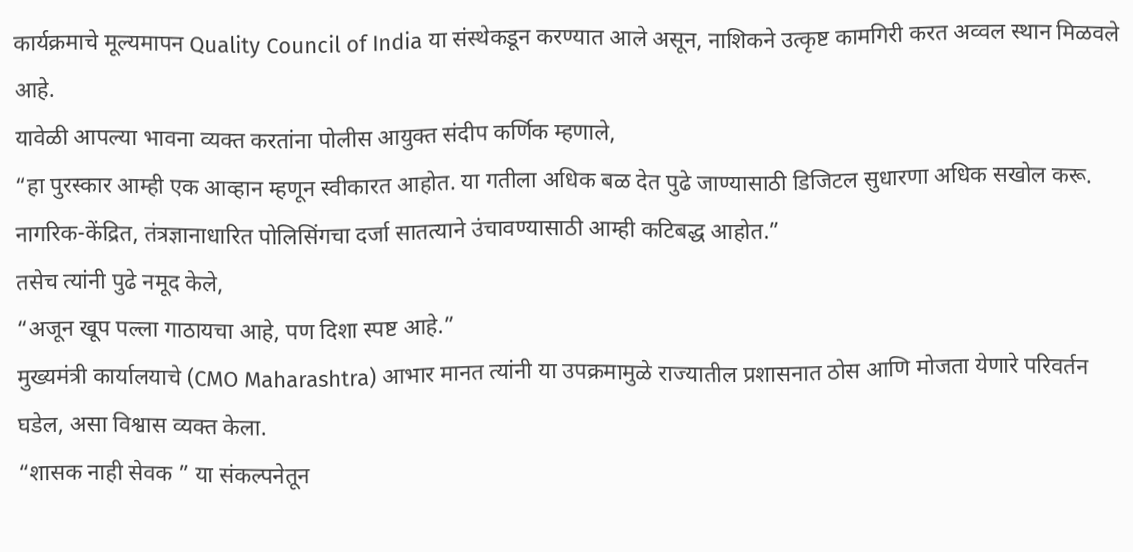कार्यक्रमाचे मूल्यमापन Quality Council of India या संस्थेकडून करण्यात आले असून, नाशिकने उत्कृष्ट कामगिरी करत अव्वल स्थान मिळवले आहे.
यावेळी आपल्या भावना व्यक्त करतांना पोलीस आयुक्त संदीप कर्णिक म्हणाले,
“हा पुरस्कार आम्ही एक आव्हान म्हणून स्वीकारत आहोत. या गतीला अधिक बळ देत पुढे जाण्यासाठी डिजिटल सुधारणा अधिक सखोल करू. नागरिक-केंद्रित, तंत्रज्ञानाधारित पोलिसिंगचा दर्जा सातत्याने उंचावण्यासाठी आम्ही कटिबद्ध आहोत.”
तसेच त्यांनी पुढे नमूद केले,
“अजून खूप पल्ला गाठायचा आहे, पण दिशा स्पष्ट आहे.”
मुख्यमंत्री कार्यालयाचे (CMO Maharashtra) आभार मानत त्यांनी या उपक्रमामुळे राज्यातील प्रशासनात ठोस आणि मोजता येणारे परिवर्तन घडेल, असा विश्वास व्यक्त केला.
“शासक नाही सेवक ” या संकल्पनेतून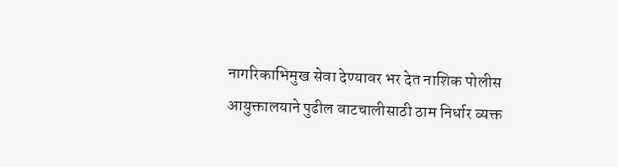नागरिकाभिमुख सेवा देण्यावर भर देत नाशिक पोलीस आयुक्तालयाने पुढील वाटचालीसाठी ठाम निर्धार व्यक्त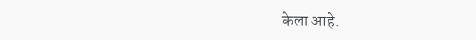केला आहे.